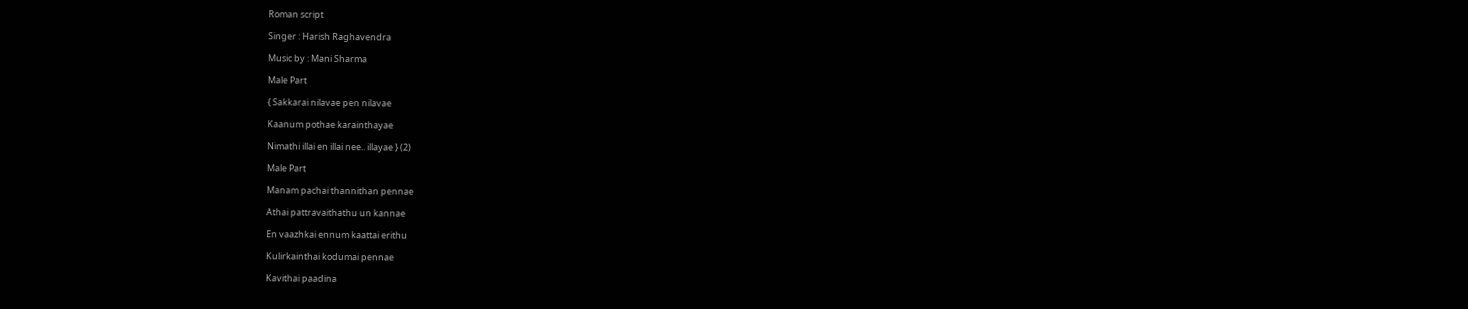Roman script

Singer : Harish Raghavendra

Music by : Mani Sharma

Male Part

{ Sakkarai nilavae pen nilavae

Kaanum pothae karainthayae

Nimathi illai en illai nee.. illayae } (2)

Male Part

Manam pachai thannithan pennae

Athai pattravaithathu un kannae

En vaazhkai ennum kaattai erithu

Kulirkainthai kodumai pennae

Kavithai paadina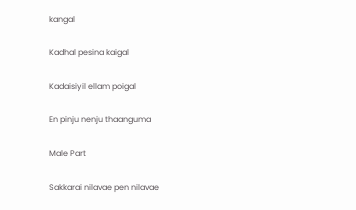kangal

Kadhal pesina kaigal

Kadaisiyil ellam poigal

En pinju nenju thaanguma

Male Part

Sakkarai nilavae pen nilavae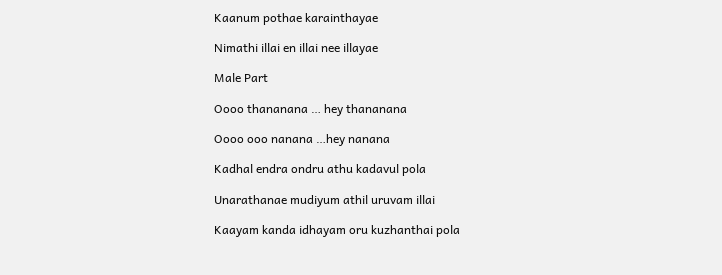Kaanum pothae karainthayae

Nimathi illai en illai nee illayae

Male Part

Oooo thananana … hey thananana

Oooo ooo nanana …hey nanana

Kadhal endra ondru athu kadavul pola

Unarathanae mudiyum athil uruvam illai

Kaayam kanda idhayam oru kuzhanthai pola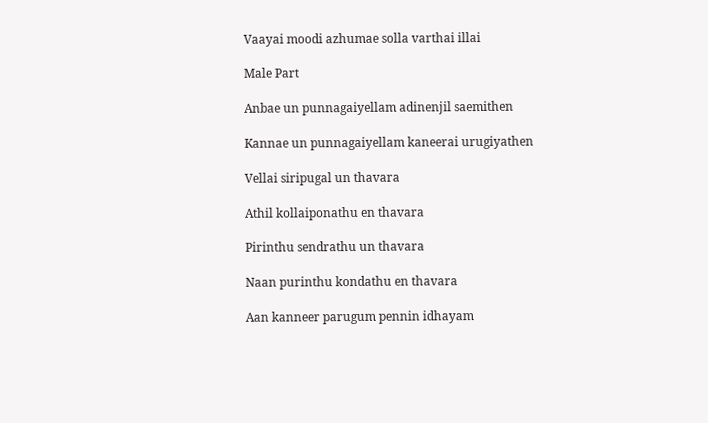Vaayai moodi azhumae solla varthai illai

Male Part

Anbae un punnagaiyellam adinenjil saemithen

Kannae un punnagaiyellam kaneerai urugiyathen

Vellai siripugal un thavara

Athil kollaiponathu en thavara

Pirinthu sendrathu un thavara

Naan purinthu kondathu en thavara

Aan kanneer parugum pennin idhayam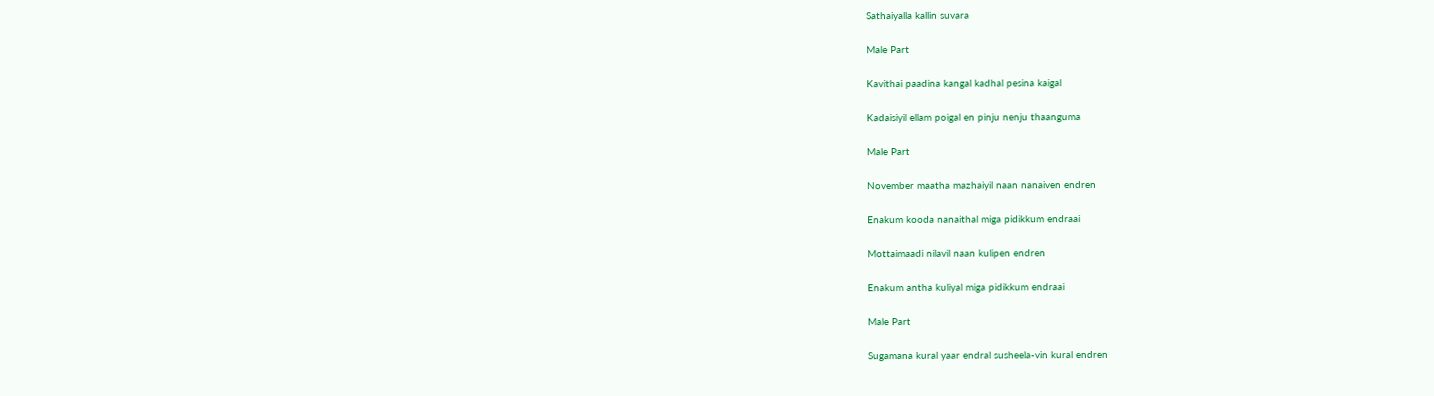Sathaiyalla kallin suvara

Male Part

Kavithai paadina kangal kadhal pesina kaigal

Kadaisiyil ellam poigal en pinju nenju thaanguma

Male Part

November maatha mazhaiyil naan nanaiven endren

Enakum kooda nanaithal miga pidikkum endraai

Mottaimaadi nilavil naan kulipen endren

Enakum antha kuliyal miga pidikkum endraai

Male Part

Sugamana kural yaar endral susheela-vin kural endren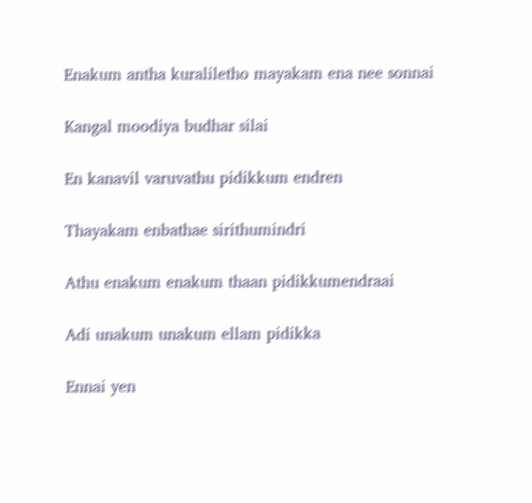Enakum antha kuraliletho mayakam ena nee sonnai

Kangal moodiya budhar silai

En kanavil varuvathu pidikkum endren

Thayakam enbathae sirithumindri

Athu enakum enakum thaan pidikkumendraai

Adi unakum unakum ellam pidikka

Ennai yen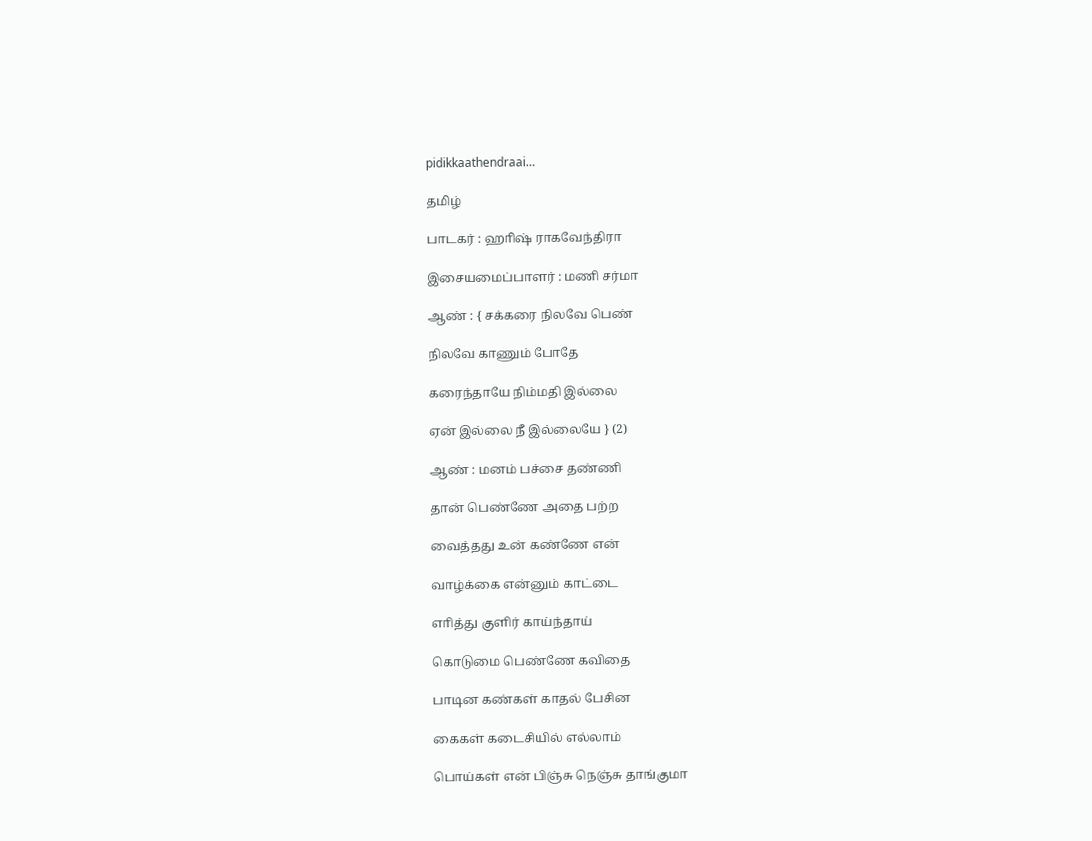pidikkaathendraai…

தமிழ்

பாடகர் : ஹாிஷ் ராகவேந்திரா

இசையமைப்பாளர் : மணி சர்மா

ஆண் : { சக்கரை நிலவே பெண்

நிலவே காணும் போதே

கரைந்தாயே நிம்மதி இல்லை

ஏன் இல்லை நீ இல்லையே } (2)

ஆண் : மனம் பச்சை தண்ணி

தான் பெண்ணே அதை பற்ற

வைத்தது உன் கண்ணே என்

வாழ்க்கை என்னும் காட்டை

எாித்து குளிர் காய்ந்தாய்

கொடுமை பெண்ணே கவிதை

பாடின கண்கள் காதல் பேசின

கைகள் கடைசியில் எல்லாம்

பொய்கள் என் பிஞ்சு நெஞ்சு தாங்குமா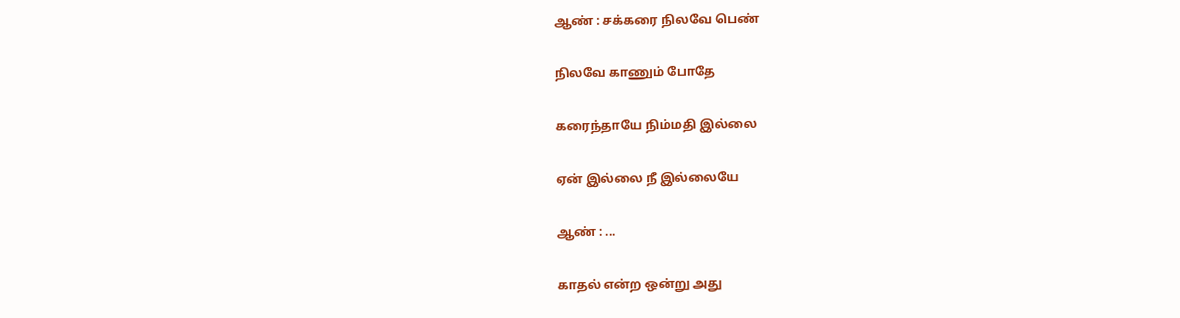ஆண் : சக்கரை நிலவே பெண்

நிலவே காணும் போதே

கரைந்தாயே நிம்மதி இல்லை

ஏன் இல்லை நீ இல்லையே

ஆண் : ...

காதல் என்ற ஒன்று அது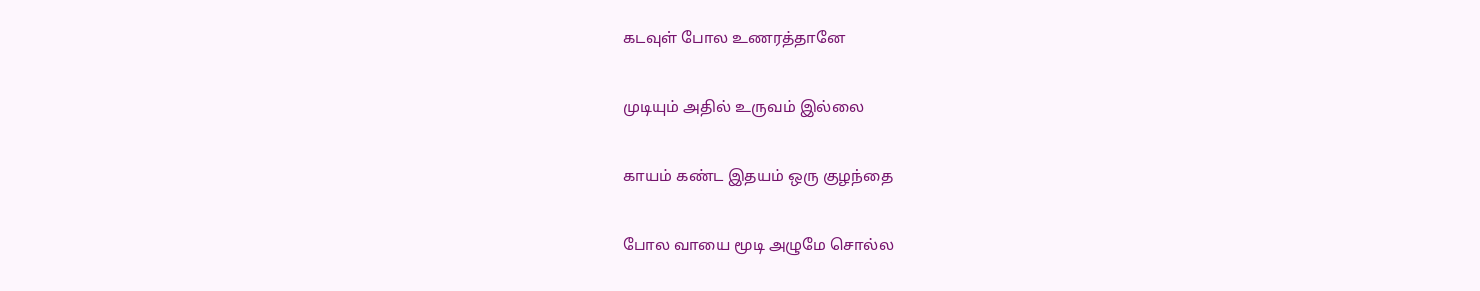கடவுள் போல உணரத்தானே

முடியும் அதில் உருவம் இல்லை

காயம் கண்ட இதயம் ஒரு குழந்தை

போல வாயை மூடி அழுமே சொல்ல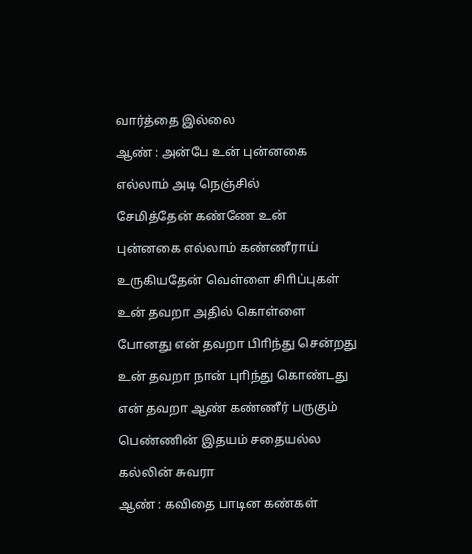வார்த்தை இல்லை

ஆண் : அன்பே உன் புன்னகை

எல்லாம் அடி நெஞ்சில்

சேமித்தேன் கண்ணே உன்

புன்னகை எல்லாம் கண்ணீராய்

உருகியதேன் வெள்ளை சிாிப்புகள்

உன் தவறா அதில் கொள்ளை

போனது என் தவறா பிாிந்து சென்றது

உன் தவறா நான் புாிந்து கொண்டது

என் தவறா ஆண் கண்ணீர் பருகும்

பெண்ணின் இதயம் சதையல்ல

கல்லின் சுவரா

ஆண் : கவிதை பாடின கண்கள்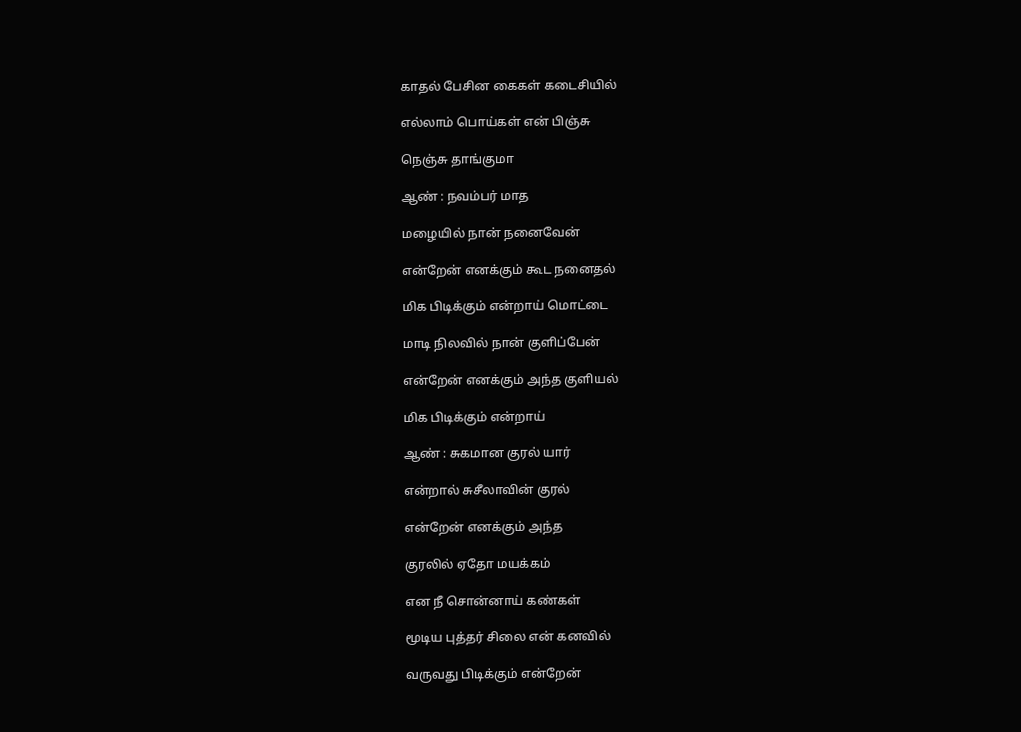காதல் பேசின கைகள் கடைசியில்

எல்லாம் பொய்கள் என் பிஞ்சு

நெஞ்சு தாங்குமா

ஆண் : நவம்பர் மாத

மழையில் நான் நனைவேன்

என்றேன் எனக்கும் கூட நனைதல்

மிக பிடிக்கும் என்றாய் மொட்டை

மாடி நிலவில் நான் குளிப்பேன்

என்றேன் எனக்கும் அந்த குளியல்

மிக பிடிக்கும் என்றாய்

ஆண் : சுகமான குரல் யார்

என்றால் சுசீலாவின் குரல்

என்றேன் எனக்கும் அந்த

குரலில் ஏதோ மயக்கம்

என நீ சொன்னாய் கண்கள்

மூடிய புத்தர் சிலை என் கனவில்

வருவது பிடிக்கும் என்றேன்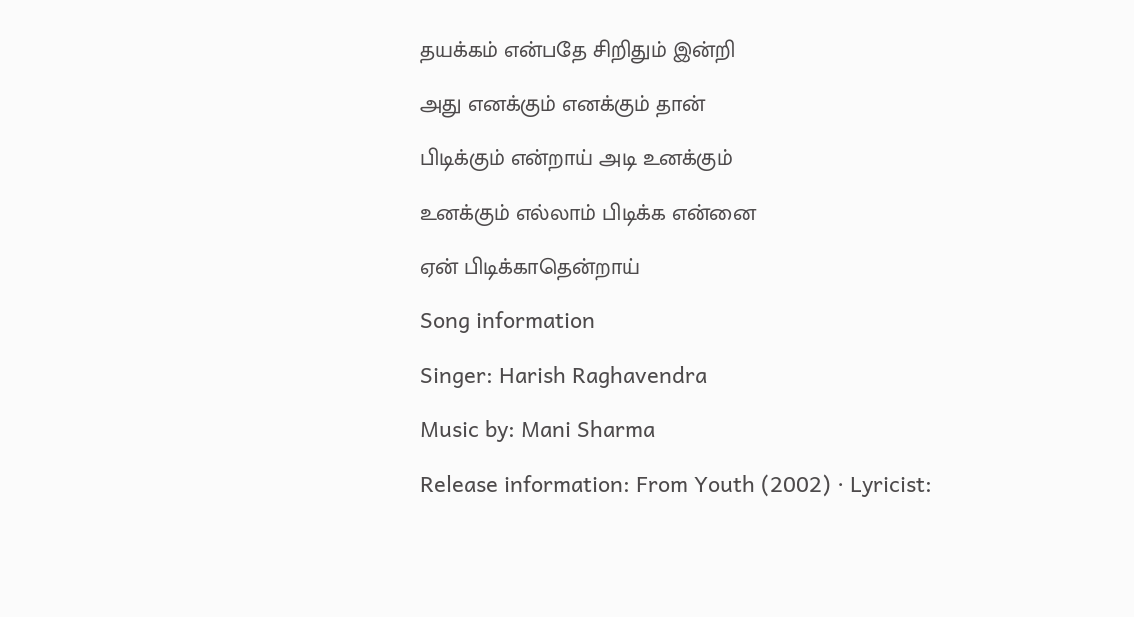தயக்கம் என்பதே சிறிதும் இன்றி

அது எனக்கும் எனக்கும் தான்

பிடிக்கும் என்றாய் அடி உனக்கும்

உனக்கும் எல்லாம் பிடிக்க என்னை

ஏன் பிடிக்காதென்றாய்

Song information

Singer: Harish Raghavendra

Music by: Mani Sharma

Release information: From Youth (2002) · Lyricist: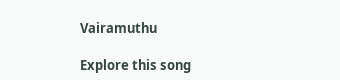Vairamuthu

Explore this song